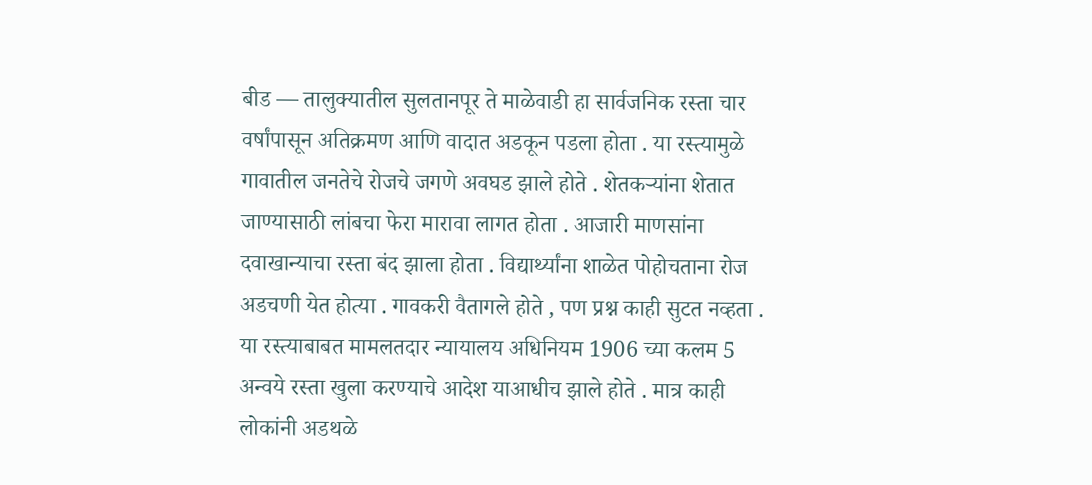बीड — तालुक्यातील सुलतानपूर ते माळेवाडी हा सार्वजनिक रस्ता चार वर्षांपासून अतिक्रमण आणि वादात अडकून पडला होता . या रस्त्यामुळे गावातील जनतेचे रोजचे जगणे अवघड झाले होते . शेतकऱ्यांना शेतात जाण्यासाठी लांबचा फेरा मारावा लागत होता . आजारी माणसांना दवाखान्याचा रस्ता बंद झाला होता . विद्यार्थ्यांना शाळेत पोहोचताना रोज अडचणी येत होत्या . गावकरी वैतागले होते , पण प्रश्न काही सुटत नव्हता .
या रस्त्याबाबत मामलतदार न्यायालय अधिनियम 1906 च्या कलम 5 अन्वये रस्ता खुला करण्याचे आदेश याआधीच झाले होते . मात्र काही लोकांनी अडथळे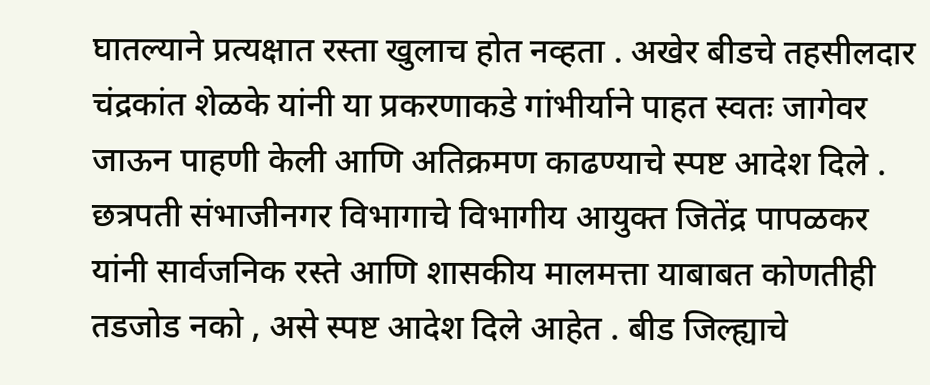घातल्याने प्रत्यक्षात रस्ता खुलाच होत नव्हता . अखेर बीडचे तहसीलदार चंद्रकांत शेळके यांनी या प्रकरणाकडे गांभीर्याने पाहत स्वतः जागेवर जाऊन पाहणी केली आणि अतिक्रमण काढण्याचे स्पष्ट आदेश दिले .
छत्रपती संभाजीनगर विभागाचे विभागीय आयुक्त जितेंद्र पापळकर यांनी सार्वजनिक रस्ते आणि शासकीय मालमत्ता याबाबत कोणतीही तडजोड नको , असे स्पष्ट आदेश दिले आहेत . बीड जिल्ह्याचे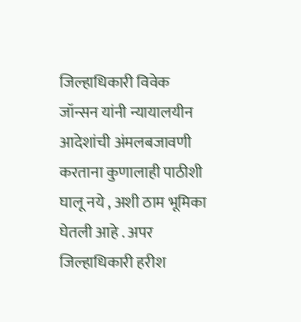जिल्हाधिकारी विवेक जॉन्सन यांनी न्यायालयीन आदेशांची अंमलबजावणी करताना कुणालाही पाठीशी घालू नये , अशी ठाम भूमिका घेतली आहे . अपर जिल्हाधिकारी हरीश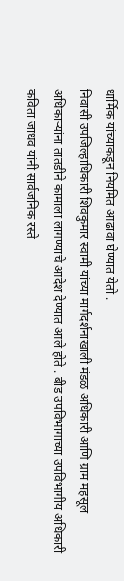धार्मिक यांच्याकडून नियमित आढावा घेण्यात येतो .
निवासी उपजिल्हाधिकारी शिवकुमार स्वामी यांच्या मार्गदर्शनाखाली मंडळ अधिकारी आणि ग्राम महसूल अधिकाऱ्यांना तातडीने कामाला लागण्याचे आदेश देण्यात आले होते . बीड उपविभागाच्या उपविभागीय अधिकारी कविता जाधव यांनी सार्वजनिक रस्ते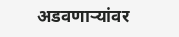अडवणाऱ्यांवर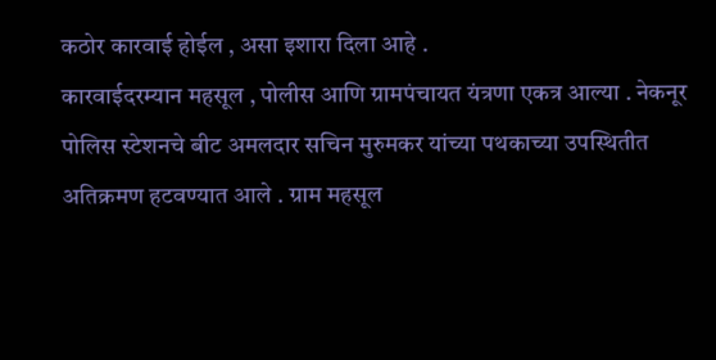कठोर कारवाई होईल , असा इशारा दिला आहे .
कारवाईदरम्यान महसूल , पोलीस आणि ग्रामपंचायत यंत्रणा एकत्र आल्या . नेकनूर पोलिस स्टेशनचे बीट अमलदार सचिन मुरुमकर यांच्या पथकाच्या उपस्थितीत अतिक्रमण हटवण्यात आले . ग्राम महसूल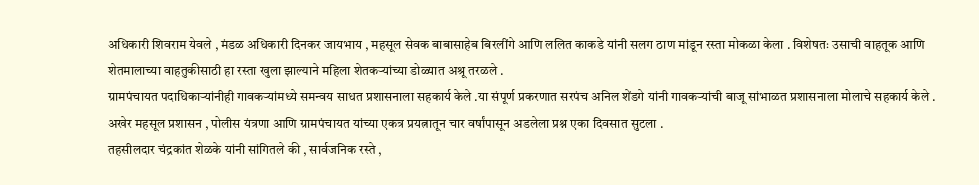अधिकारी शिवराम येवले , मंडळ अधिकारी दिनकर जायभाय , महसूल सेवक बाबासाहेब बिरलींगे आणि ललित काकडे यांनी सलग ठाण मांडून रस्ता मोकळा केला . विशेषतः उसाची वाहतूक आणि शेतमालाच्या वाहतुकीसाठी हा रस्ता खुला झाल्याने महिला शेतकऱ्यांच्या डोळ्यात अश्रू तरळले .
ग्रामपंचायत पदाधिकाऱ्यांनीही गावकऱ्यांमध्ये समन्वय साधत प्रशासनाला सहकार्य केले .या संपूर्ण प्रकरणात सरपंच अनिल शेंडगे यांनी गावकऱ्यांची बाजू सांभाळत प्रशासनाला मोलाचे सहकार्य केले . अखेर महसूल प्रशासन , पोलीस यंत्रणा आणि ग्रामपंचायत यांच्या एकत्र प्रयत्नातून चार वर्षांपासून अडलेला प्रश्न एका दिवसात सुटला .
तहसीलदार चंद्रकांत शेळके यांनी सांगितले की , सार्वजनिक रस्ते ,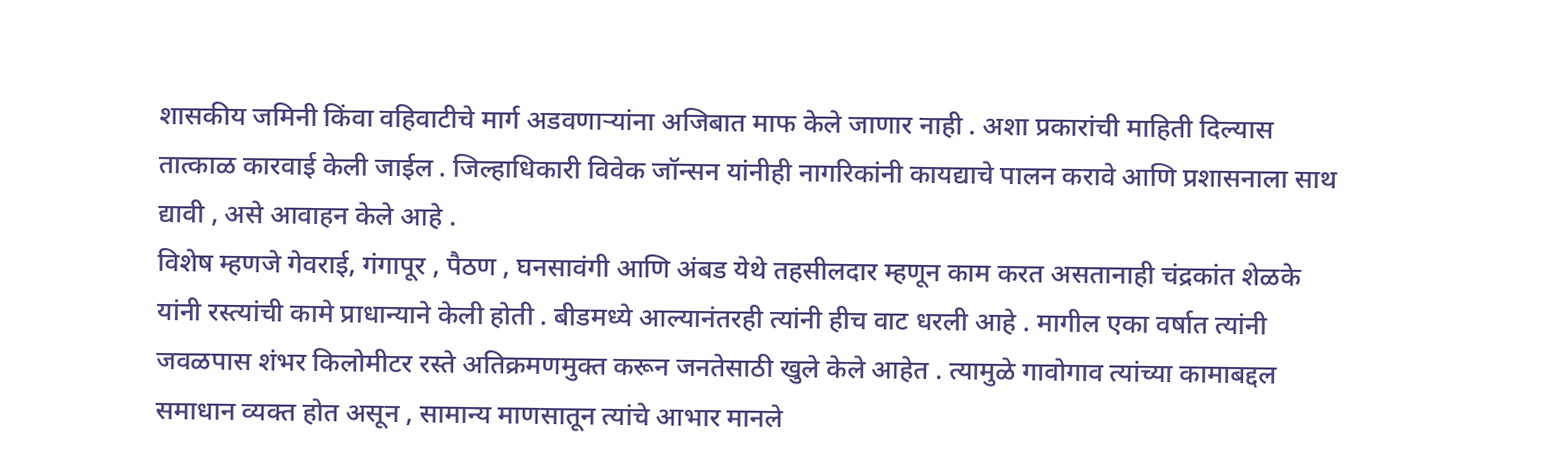शासकीय जमिनी किंवा वहिवाटीचे मार्ग अडवणाऱ्यांना अजिबात माफ केले जाणार नाही . अशा प्रकारांची माहिती दिल्यास तात्काळ कारवाई केली जाईल . जिल्हाधिकारी विवेक जॉन्सन यांनीही नागरिकांनी कायद्याचे पालन करावे आणि प्रशासनाला साथ द्यावी , असे आवाहन केले आहे .
विशेष म्हणजे गेवराई, गंगापूर , पैठण , घनसावंगी आणि अंबड येथे तहसीलदार म्हणून काम करत असतानाही चंद्रकांत शेळके यांनी रस्त्यांची कामे प्राधान्याने केली होती . बीडमध्ये आल्यानंतरही त्यांनी हीच वाट धरली आहे . मागील एका वर्षात त्यांनी जवळपास शंभर किलोमीटर रस्ते अतिक्रमणमुक्त करून जनतेसाठी खुले केले आहेत . त्यामुळे गावोगाव त्यांच्या कामाबद्दल समाधान व्यक्त होत असून , सामान्य माणसातून त्यांचे आभार मानले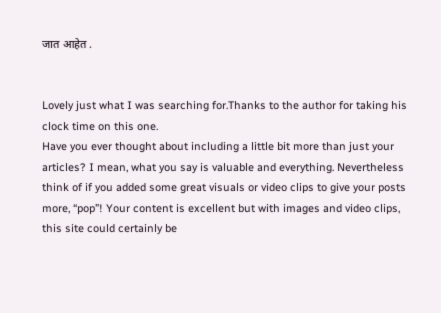जात आहेत .


Lovely just what I was searching for.Thanks to the author for taking his clock time on this one.
Have you ever thought about including a little bit more than just your articles? I mean, what you say is valuable and everything. Nevertheless think of if you added some great visuals or video clips to give your posts more, “pop”! Your content is excellent but with images and video clips, this site could certainly be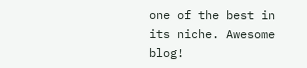one of the best in its niche. Awesome blog!